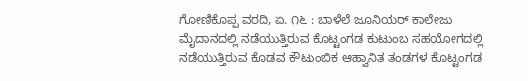ಗೋಣಿಕೊಪ್ಪ ವರದಿ, ಏ. ೧೬ : ಬಾಳೆಲೆ ಜೂನಿಯರ್ ಕಾಲೇಜು ಮೈದಾನದಲ್ಲಿ ನಡೆಯುತ್ತಿರುವ ಕೊಟ್ಟಂಗಡ ಕುಟುಂಬ ಸಹಯೋಗದಲ್ಲಿ ನಡೆಯುತ್ತಿರುವ ಕೊಡವ ಕೌಟುಂಬಿಕ ಆಹ್ವಾನಿತ ತಂಡಗಳ ಕೊಟ್ಟಂಗಡ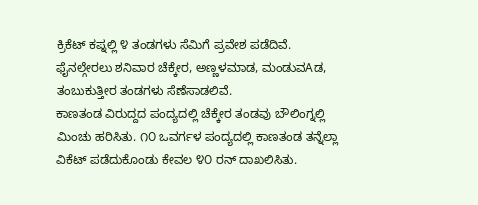ಕ್ರಿಕೆಟ್ ಕಪ್ನಲ್ಲಿ ೪ ತಂಡಗಳು ಸೆಮಿಗೆ ಪ್ರವೇಶ ಪಡೆದಿವೆ.
ಫೈನಲ್ಗೇರಲು ಶನಿವಾರ ಚೆಕ್ಕೇರ, ಅಣ್ಣಳಮಾಡ, ಮಂಡುವAಡ, ತಂಬುಕುತ್ತೀರ ತಂಡಗಳು ಸೆಣೆಸಾಡಲಿವೆ.
ಕಾಣತಂಡ ವಿರುದ್ದದ ಪಂದ್ಯದಲ್ಲಿ ಚೆಕ್ಕೇರ ತಂಡವು ಬೌಲಿಂಗ್ನಲ್ಲಿ ಮಿಂಚು ಹರಿಸಿತು. ೧೦ ಒವರ್ಗಳ ಪಂದ್ಯದಲ್ಲಿ ಕಾಣತಂಡ ತನ್ನೆಲ್ಲಾ ವಿಕೆಟ್ ಪಡೆದುಕೊಂಡು ಕೇವಲ ೪೦ ರನ್ ದಾಖಲಿಸಿತು.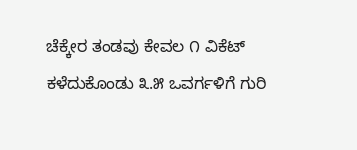ಚೆಕ್ಕೇರ ತಂಡವು ಕೇವಲ ೧ ವಿಕೆಟ್ ಕಳೆದುಕೊಂಡು ೩.೫ ಒವರ್ಗಳಿಗೆ ಗುರಿ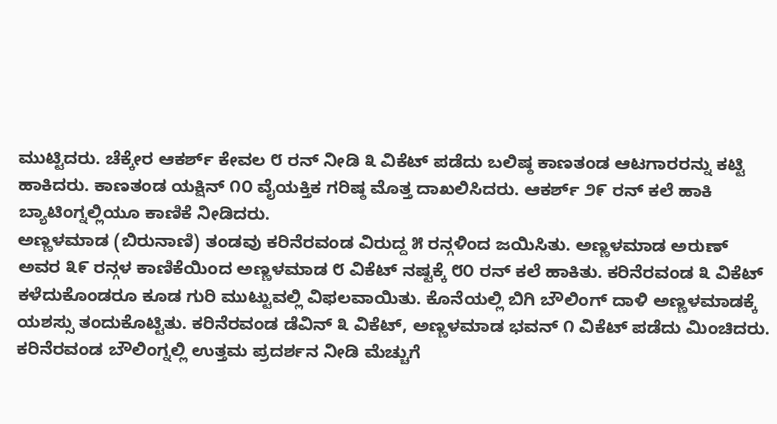ಮುಟ್ಟಿದರು. ಚೆಕ್ಕೇರ ಆಕರ್ಶ್ ಕೇವಲ ೮ ರನ್ ನೀಡಿ ೩ ವಿಕೆಟ್ ಪಡೆದು ಬಲಿಷ್ಠ ಕಾಣತಂಡ ಆಟಗಾರರನ್ನು ಕಟ್ಟಿ ಹಾಕಿದರು. ಕಾಣತಂಡ ಯಕ್ಷಿನ್ ೧೦ ವೈಯಕ್ತಿಕ ಗರಿಷ್ಠ ಮೊತ್ತ ದಾಖಲಿಸಿದರು. ಆಕರ್ಶ್ ೨೯ ರನ್ ಕಲೆ ಹಾಕಿ ಬ್ಯಾಟಿಂಗ್ನಲ್ಲಿಯೂ ಕಾಣಿಕೆ ನೀಡಿದರು.
ಅಣ್ಣಳಮಾಡ (ಬಿರುನಾಣಿ) ತಂಡವು ಕರಿನೆರವಂಡ ವಿರುದ್ದ ೫ ರನ್ಗಳಿಂದ ಜಯಿಸಿತು. ಅಣ್ಣಳಮಾಡ ಅರುಣ್ ಅವರ ೩೯ ರನ್ಗಳ ಕಾಣಿಕೆಯಿಂದ ಅಣ್ಣಳಮಾಡ ೮ ವಿಕೆಟ್ ನಷ್ಟಕ್ಕೆ ೮೦ ರನ್ ಕಲೆ ಹಾಕಿತು. ಕರಿನೆರವಂಡ ೩ ವಿಕೆಟ್ ಕಳೆದುಕೊಂಡರೂ ಕೂಡ ಗುರಿ ಮುಟ್ಟುವಲ್ಲಿ ವಿಫಲವಾಯಿತು. ಕೊನೆಯಲ್ಲಿ ಬಿಗಿ ಬೌಲಿಂಗ್ ದಾಳಿ ಅಣ್ಣಳಮಾಡಕ್ಕೆ ಯಶಸ್ಸು ತಂದುಕೊಟ್ಟಿತು. ಕರಿನೆರವಂಡ ಡೆವಿನ್ ೩ ವಿಕೆಟ್, ಅಣ್ಣಳಮಾಡ ಭವನ್ ೧ ವಿಕೆಟ್ ಪಡೆದು ಮಿಂಚಿದರು. ಕರಿನೆರವಂಡ ಬೌಲಿಂಗ್ನಲ್ಲಿ ಉತ್ತಮ ಪ್ರದರ್ಶನ ನೀಡಿ ಮೆಚ್ಚುಗೆ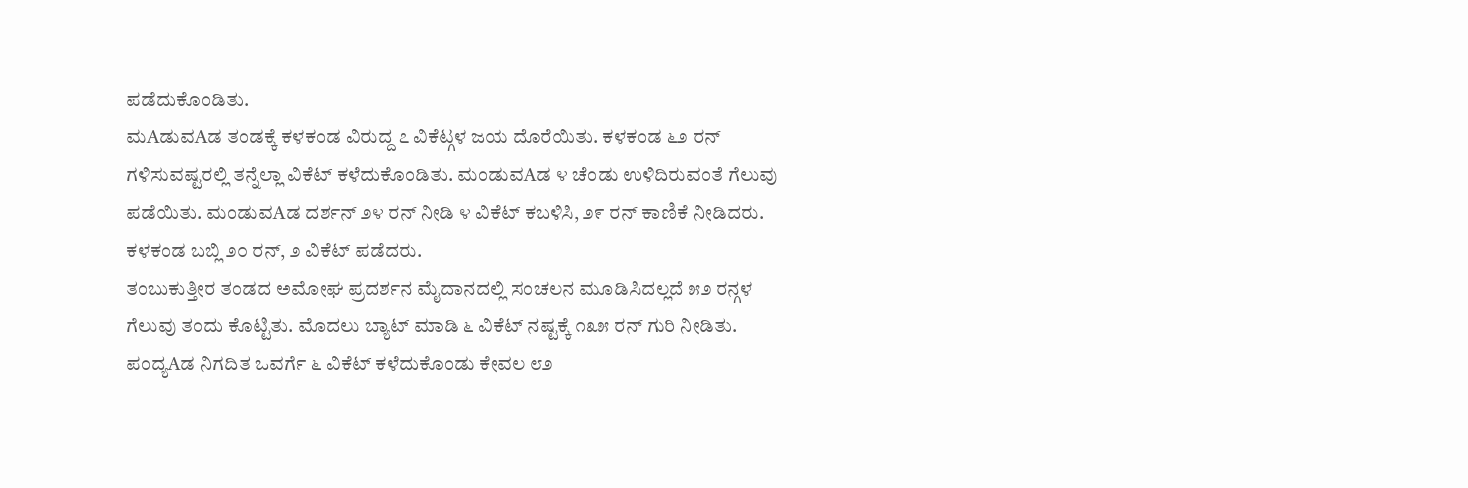ಪಡೆದುಕೊಂಡಿತು.
ಮAಡುವAಡ ತಂಡಕ್ಕೆ ಕಳಕಂಡ ವಿರುದ್ದ ೭ ವಿಕೆಟ್ಗಳ ಜಯ ದೊರೆಯಿತು. ಕಳಕಂಡ ೬೨ ರನ್ ಗಳಿಸುವಷ್ಟರಲ್ಲಿ ತನ್ನೆಲ್ಲಾ ವಿಕೆಟ್ ಕಳೆದುಕೊಂಡಿತು. ಮಂಡುವAಡ ೪ ಚೆಂಡು ಉಳಿದಿರುವಂತೆ ಗೆಲುವು ಪಡೆಯಿತು. ಮಂಡುವAಡ ದರ್ಶನ್ ೨೪ ರನ್ ನೀಡಿ ೪ ವಿಕೆಟ್ ಕಬಳಿಸಿ, ೨೯ ರನ್ ಕಾಣಿಕೆ ನೀಡಿದರು. ಕಳಕಂಡ ಬಬ್ಲಿ ೨೦ ರನ್, ೨ ವಿಕೆಟ್ ಪಡೆದರು.
ತಂಬುಕುತ್ತೀರ ತಂಡದ ಅಮೋಘ ಪ್ರದರ್ಶನ ಮೈದಾನದಲ್ಲಿ ಸಂಚಲನ ಮೂಡಿಸಿದಲ್ಲದೆ ೫೨ ರನ್ಗಳ ಗೆಲುವು ತಂದು ಕೊಟ್ಟಿತು. ಮೊದಲು ಬ್ಯಾಟ್ ಮಾಡಿ ೬ ವಿಕೆಟ್ ನಷ್ಟಕ್ಕೆ ೧೩೫ ರನ್ ಗುರಿ ನೀಡಿತು. ಪಂದ್ಯAಡ ನಿಗದಿತ ಒವರ್ಗೆ ೬ ವಿಕೆಟ್ ಕಳೆದುಕೊಂಡು ಕೇವಲ ೮೨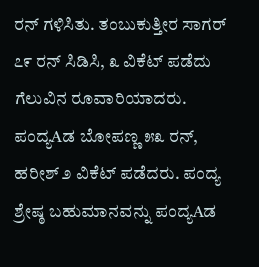ರನ್ ಗಳಿಸಿತು. ತಂಬುಕುತ್ತೀರ ಸಾಗರ್ ೭೯ ರನ್ ಸಿಡಿಸಿ, ೩ ವಿಕೆಟ್ ಪಡೆದು ಗೆಲುವಿನ ರೂವಾರಿಯಾದರು. ಪಂದ್ಯAಡ ಬೋಪಣ್ಣ ೫೩ ರನ್, ಹರೀಶ್ ೨ ವಿಕೆಟ್ ಪಡೆದರು. ಪಂದ್ಯ ಶ್ರೇಷ್ಠ ಬಹುಮಾನವನ್ನು ಪಂದ್ಯAಡ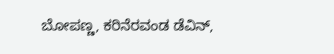ಬೋಪಣ್ಣ, ಕರಿನೆರವಂಡ ಡೆವಿನ್,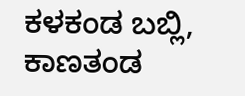ಕಳಕಂಡ ಬಬ್ಲಿ, ಕಾಣತಂಡ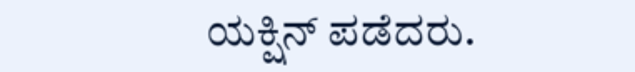ಯಕ್ಷಿನ್ ಪಡೆದರು.